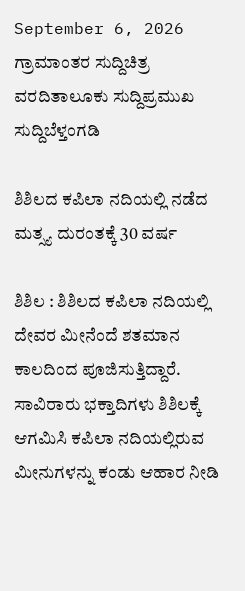September 6, 2026
ಗ್ರಾಮಾಂತರ ಸುದ್ದಿಚಿತ್ರ ವರದಿತಾಲೂಕು ಸುದ್ದಿಪ್ರಮುಖ ಸುದ್ದಿಬೆಳ್ತಂಗಡಿ

ಶಿಶಿಲದ ಕಪಿಲಾ ನದಿಯಲ್ಲಿ ನಡೆದ ಮತ್ಸ್ಯ ದುರಂತಕ್ಕೆ 30 ವರ್ಷ

ಶಿಶಿಲ : ಶಿಶಿಲದ ಕಪಿಲಾ ನದಿಯಲ್ಲಿ ದೇವರ ಮೀನೆಂದೆ ಶತಮಾನ ಕಾಲದಿಂದ ಪೂಜಿಸುತ್ತಿದ್ದಾರೆ. ಸಾವಿರಾರು ಭಕ್ತಾದಿಗಳು ಶಿಶಿಲಕ್ಕೆ ಆಗಮಿಸಿ ಕಪಿಲಾ ನದಿಯಲ್ಲಿರುವ ಮೀನುಗಳನ್ನು ಕಂಡು ಆಹಾರ ನೀಡಿ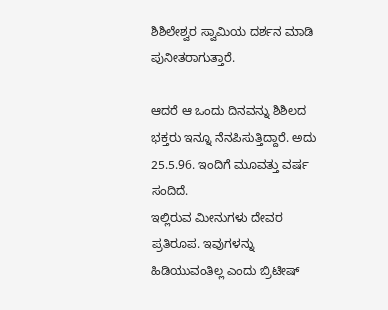ಶಿಶಿಲೇಶ್ವರ ಸ್ವಾಮಿಯ ದರ್ಶನ ಮಾಡಿ ಪುನೀತರಾಗುತ್ತಾರೆ.

ಆದರೆ ಆ ಒಂದು ದಿನವನ್ನು ಶಿಶಿಲದ ಭಕ್ತರು ಇನ್ನೂ ನೆನಪಿಸುತ್ತಿದ್ದಾರೆ. ಅದು 25.5.96. ಇಂದಿಗೆ ಮೂವತ್ತು ವರ್ಷ ಸಂದಿದೆ.
ಇಲ್ಲಿರುವ ಮೀನುಗಳು ದೇವರ ಪ್ರತಿರೂಪ. ಇವುಗಳನ್ನು ಹಿಡಿಯುವಂತಿಲ್ಲ ಎಂದು ಬ್ರಿಟೀಷ್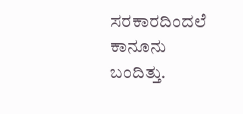ಸರಕಾರದಿಂದಲೆ ಕಾನೂನು ಬಂದಿತ್ತು.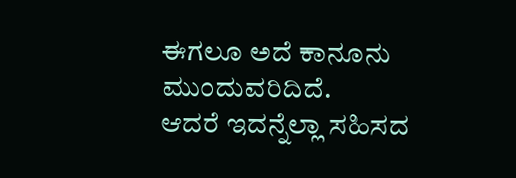ಈಗಲೂ ಅದೆ ಕಾನೂನು ಮುಂದುವರಿದಿದೆ.
ಆದರೆ ಇದನ್ನೆಲ್ಲಾ ಸಹಿಸದ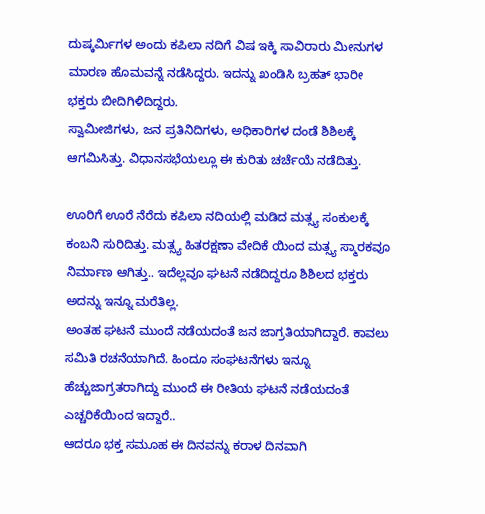ದುಷ್ಕರ್ಮಿಗಳ ಅಂದು ಕಪಿಲಾ ನದಿಗೆ ವಿಷ ಇಕ್ಕಿ ಸಾವಿರಾರು ಮೀನುಗಳ ಮಾರಣ ಹೊಮವನ್ನೆ ನಡೆಸಿದ್ದರು. ಇದನ್ನು ಖಂಡಿಸಿ ಬ್ರಹತ್ ಭಾರೀ ಭಕ್ತರು ಬೀದಿಗಿಳಿದಿದ್ದರು.
ಸ್ವಾಮೀಜಿಗಳು, ಜನ ಪ್ರತಿನಿದಿಗಳು, ಅಧಿಕಾರಿಗಳ ದಂಡೆ ಶಿಶಿಲಕ್ಕೆ ಆಗಮಿಸಿತ್ತು. ವಿಧಾನಸಭೆಯಲ್ಲೂ ಈ ಕುರಿತು ಚರ್ಚೆಯೆ ನಡೆದಿತ್ತು.

ಊರಿಗೆ ಊರೆ ನೆರೆದು ಕಪಿಲಾ ನದಿಯಲ್ಲಿ ಮಡಿದ ಮತ್ಸ್ಯ ಸಂಕುಲಕ್ಕೆ ಕಂಬನಿ ಸುರಿದಿತ್ತು. ಮತ್ಸ್ಯ ಹಿತರಕ್ಷಣಾ ವೇದಿಕೆ ಯಿಂದ ಮತ್ಸ್ಯ ಸ್ಮಾರಕವೂ ನಿರ್ಮಾಣ ಆಗಿತ್ತು.. ಇದೆಲ್ಲವೂ ಘಟನೆ ನಡೆದಿದ್ದರೂ ಶಿಶಿಲದ ಭಕ್ತರು ಅದನ್ನು ಇನ್ನೂ ಮರೆತಿಲ್ಲ.
ಅಂತಹ ಘಟನೆ ಮುಂದೆ ನಡೆಯದಂತೆ ಜನ ಜಾಗ್ರತಿಯಾಗಿದ್ದಾರೆ. ಕಾವಲು ಸಮಿತಿ ರಚನೆಯಾಗಿದೆ. ಹಿಂದೂ ಸಂಘಟನೆಗಳು ಇನ್ನೂ ಹೆಚ್ಚು‌ಜಾಗ್ರತರಾಗಿದ್ದು ಮುಂದೆ ಈ ರೀತಿಯ ಘಟನೆ ನಡೆಯದಂತೆ ಎಚ್ಚರಿಕೆಯಿಂದ ಇದ್ದಾರೆ..
ಆದರೂ ಭಕ್ತ ಸಮೂಹ ಈ ದಿನವನ್ನು ಕರಾಳ ದಿನವಾಗಿ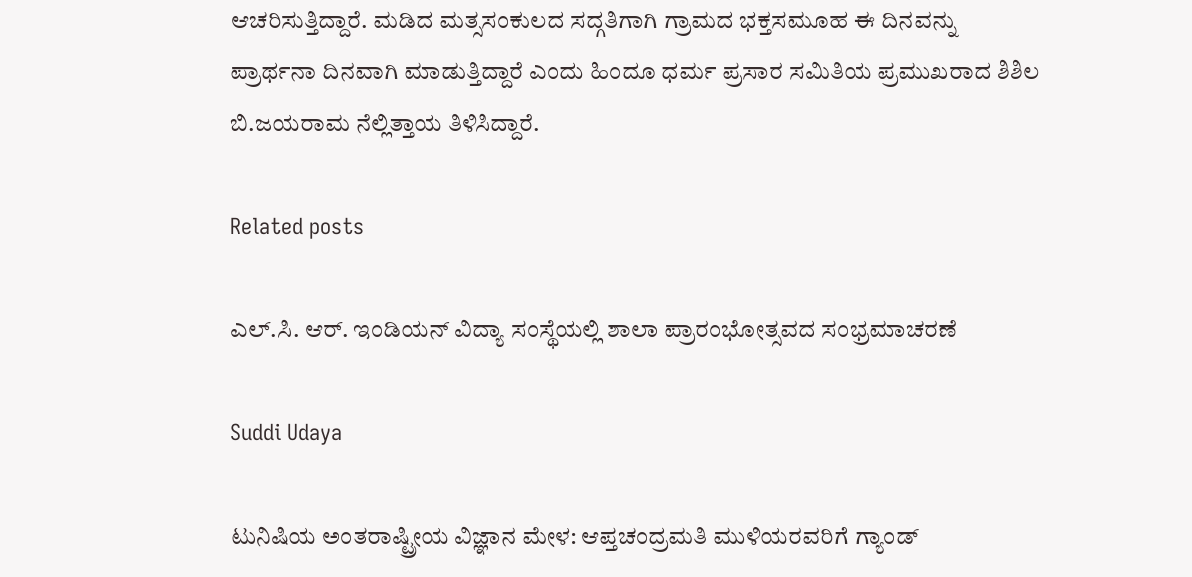ಆಚರಿಸುತ್ತಿದ್ದಾರೆ. ಮಡಿದ ಮತ್ಸಸಂಕುಲದ ಸದ್ಗತಿಗಾಗಿ ಗ್ರಾಮದ ಭಕ್ತಸಮೂಹ ಈ ದಿನವನ್ನು ಪ್ರಾರ್ಥನಾ ದಿನವಾಗಿ ಮಾಡುತ್ತಿದ್ದಾರೆ ಎಂದು ಹಿಂದೂ ಧರ್ಮ ಪ್ರಸಾರ ಸಮಿತಿಯ ಪ್ರಮುಖರಾದ ಶಿಶಿಲ ಬಿ.ಜಯರಾಮ ನೆಲ್ಲಿತ್ತಾಯ ತಿಳಿಸಿದ್ದಾರೆ.

Related posts

ಎಲ್.ಸಿ. ಆರ್. ಇಂಡಿಯನ್ ವಿದ್ಯಾ ಸಂಸ್ಥೆಯಲ್ಲಿ ಶಾಲಾ ಪ್ರಾರಂಭೋತ್ಸವದ ಸಂಭ್ರಮಾಚರಣೆ

Suddi Udaya

ಟುನಿಷಿಯ ಅಂತರಾಷ್ಟ್ರೀಯ ವಿಜ್ಞಾನ ಮೇಳ: ಆಪ್ತಚಂದ್ರಮತಿ ಮುಳಿಯರವರಿಗೆ ಗ್ಯಾಂಡ್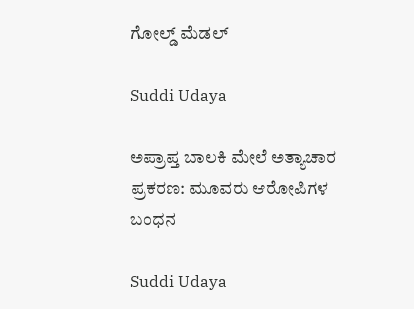ಗೋಲ್ಡ್ ಮೆಡಲ್

Suddi Udaya

ಅಪ್ರಾಪ್ತ ಬಾಲಕಿ ಮೇಲೆ ಅತ್ಯಾಚಾರ ಪ್ರಕರಣ: ಮೂವರು ಆರೋಪಿಗಳ ಬಂಧನ

Suddi Udaya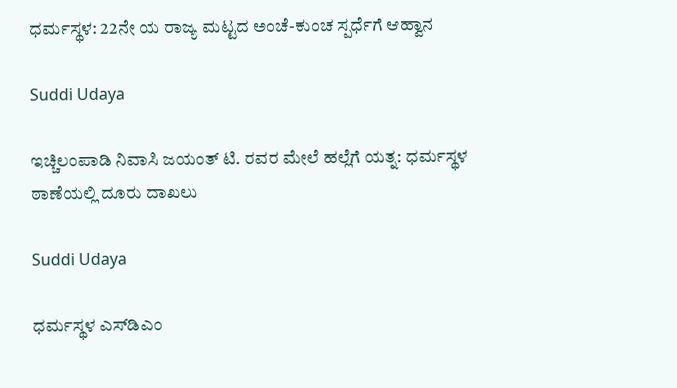ಧರ್ಮಸ್ಥಳ: 22ನೇ ಯ ರಾಜ್ಯ ಮಟ್ಟದ ಅಂಚೆ-ಕುಂಚ ಸ್ಪರ್ಧೆಗೆ ಆಹ್ವಾನ

Suddi Udaya

ಇಚ್ಚಿಲಂಪಾಡಿ ನಿವಾಸಿ ಜಯಂತ್ ಟಿ. ರವರ ಮೇಲೆ ಹಲ್ಲೆಗೆ ಯತ್ನ: ಧರ್ಮಸ್ಥಳ ಠಾಣೆಯಲ್ಲಿ ದೂರು ದಾಖಲು

Suddi Udaya

ಧರ್ಮಸ್ಥಳ ಎಸ್‌ಡಿಎಂ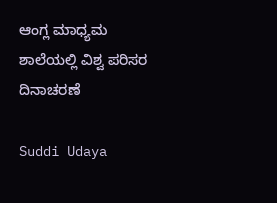ಆಂಗ್ಲ ಮಾಧ್ಯಮ ಶಾಲೆಯಲ್ಲಿ ವಿಶ್ವ ಪರಿಸರ ದಿನಾಚರಣೆ

Suddi Udaya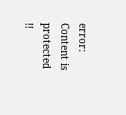error: Content is protected !!